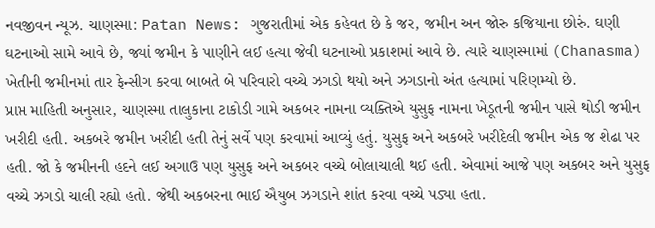નવજીવન ન્યૂઝ. ચાણસ્મા: Patan News: ગુજરાતીમાં એક કહેવત છે કે જર, જમીન અન જોરુ કજિયાના છોરું. ઘણી ઘટનાઓ સામે આવે છે, જ્યાં જમીન કે પાણીને લઈ હત્યા જેવી ઘટનાઓ પ્રકાશમાં આવે છે. ત્યારે ચાણસ્મામાં (Chanasma) ખેતીની જમીનમાં તાર ફેન્સીગ કરવા બાબતે બે પરિવારો વચ્ચે ઝગડો થયો અને ઝગડાનો અંત હત્યામાં પરિણમ્યો છે.
પ્રાપ્ત માહિતી અનુસાર, ચાણસ્મા તાલુકાના ટાકોડી ગામે અકબર નામના વ્યક્તિએ યુસુફ નામના ખેડૂતની જમીન પાસે થોડી જમીન ખરીદી હતી. અકબરે જમીન ખરીદી હતી તેનું સર્વે પણ કરવામાં આવ્યું હતું. યુસુફ અને અકબરે ખરીદેલી જમીન એક જ શેઢા પર હતી. જો કે જમીનની હદને લઈ અગાઉ પણ યુસુફ અને અકબર વચ્ચે બોલાચાલી થઈ હતી. એવામાં આજે પણ અકબર અને યુસુફ વચ્ચે ઝગડો ચાલી રહ્યો હતો. જેથી અકબરના ભાઈ ઐયુબ ઝગડાને શાંત કરવા વચ્ચે પડ્યા હતા.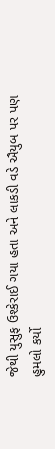જેથી યુસુફ ઉશ્કેરાઈ ગયા હતા અને લાકડી વડે ઐયુબ પર પણ હુમલો કર્યો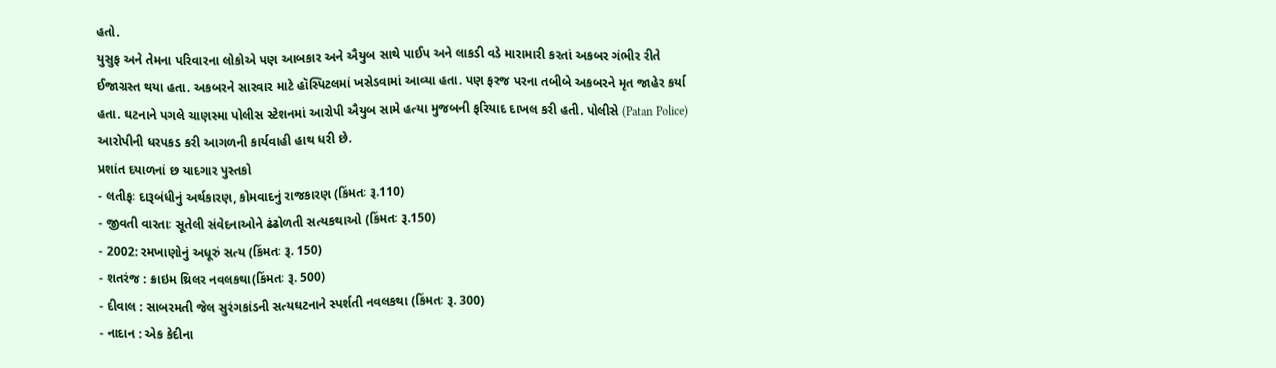હતો.
યુસુફ અને તેમના પરિવારના લોકોએ પણ આબકાર અને ઐયુબ સાથે પાઈપ અને લાકડી વડે મારામારી કરતાં અકબર ગંભીર રીતે ઈજાગ્રસ્ત થયા હતા. અકબરને સારવાર માટે હૉસ્પિટલમાં ખસેડવામાં આવ્યા હતા. પણ ફરજ પરના તબીબે અકબરને મૃત જાહેર કર્યા હતા. ઘટનાને પગલે ચાણસ્મા પોલીસ સ્ટેશનમાં આરોપી ઐયુબ સામે હત્યા મુજબની ફરિયાદ દાખલ કરી હતી. પોલીસે (Patan Police) આરોપીની ધરપકડ કરી આગળની કાર્યવાહી હાથ ધરી છે.
પ્રશાંત દયાળનાં છ યાદગાર પુસ્તકો
- લતીફઃ દારૂબંધીનું અર્થકારણ, કોમવાદનું રાજકારણ (કિંમતઃ રૂ.110)
- જીવતી વારતાઃ સૂતેલી સંવેદનાઓને ઢંઢોળતી સત્યકથાઓ (કિંમતઃ રૂ.150)
- 2002: રમખાણોનું અધૂરું સત્ય (કિંમતઃ રૂ. 150)
- શતરંજ : ક્રાઇમ થ્રિલર નવલકથા(કિંમતઃ રૂ. 500)
- દીવાલ : સાબરમતી જેલ સુરંગકાંડની સત્યઘટનાને સ્પર્શતી નવલકથા (કિંમતઃ રૂ. 300)
- નાદાન : એક કેદીના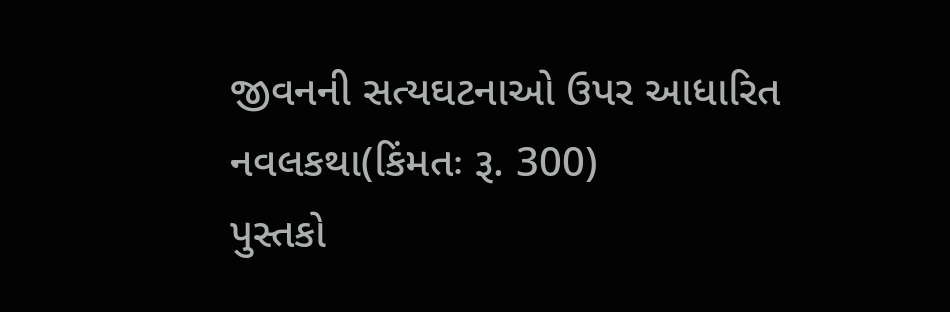જીવનની સત્યઘટનાઓ ઉપર આધારિત નવલકથા(કિંમતઃ રૂ. 300)
પુસ્તકો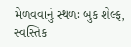મેળવવાનું સ્થળઃ બુક શેલ્ફ, સ્વસ્તિક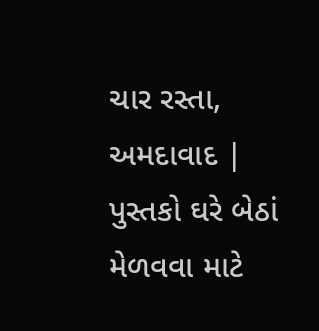ચાર રસ્તા, અમદાવાદ | પુસ્તકો ઘરે બેઠાં મેળવવા માટે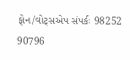ફોન/વોટ્સએપ સંપર્કઃ 98252 90796